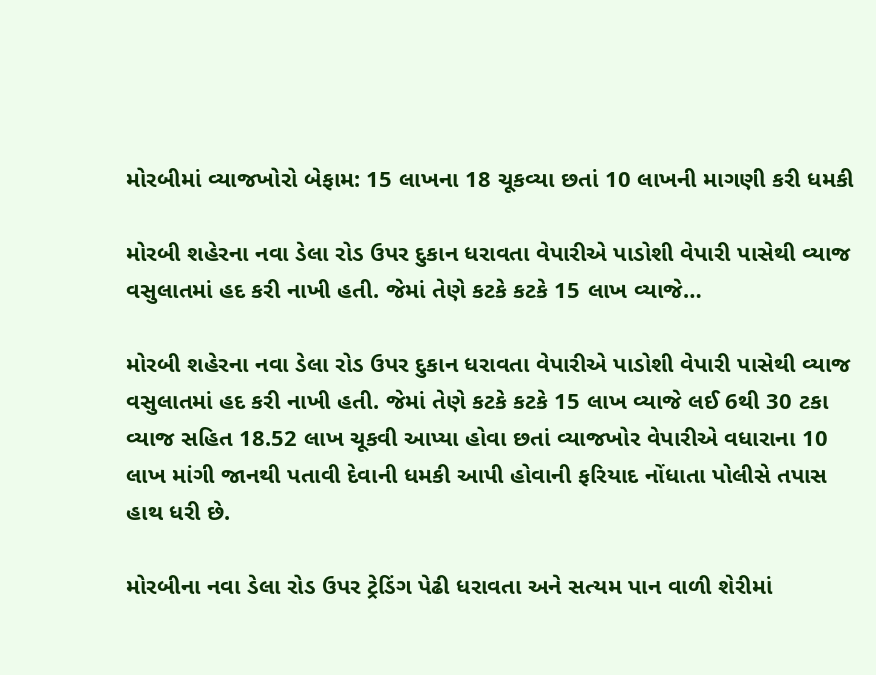મોરબીમાં વ્યાજખોરો બેફામ: 15 લાખના 18 ચૂકવ્યા છતાં 10 લાખની માગણી કરી ધમકી

મોરબી શહેરના નવા ડેલા રોડ ઉપર દુકાન ધરાવતા વેપારીએ પાડોશી વેપારી પાસેથી વ્યાજ વસુલાતમાં હદ કરી નાખી હતી. જેમાં તેણે કટકે કટકે 15 લાખ વ્યાજે…

મોરબી શહેરના નવા ડેલા રોડ ઉપર દુકાન ધરાવતા વેપારીએ પાડોશી વેપારી પાસેથી વ્યાજ વસુલાતમાં હદ કરી નાખી હતી. જેમાં તેણે કટકે કટકે 15 લાખ વ્યાજે લઈ 6થી 30 ટકા વ્યાજ સહિત 18.52 લાખ ચૂકવી આપ્યા હોવા છતાં વ્યાજખોર વેપારીએ વધારાના 10 લાખ માંગી જાનથી પતાવી દેવાની ધમકી આપી હોવાની ફરિયાદ નોંધાતા પોલીસે તપાસ હાથ ધરી છે.

મોરબીના નવા ડેલા રોડ ઉપર ટ્રેડિંગ પેઢી ધરાવતા અને સત્યમ પાન વાળી શેરીમાં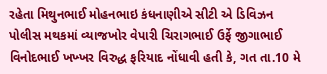રહેતા મિથુનભાઈ મોહનભાઇ કંધનાણીએ સીટી એ ડિવિઝન પોલીસ મથકમાં વ્યાજખોર વેપારી ચિરાગભાઈ ઉર્ફે જીગાભાઈ વિનોદભાઈ ખખ્ખર વિરુદ્ધ ફરિયાદ નોંધાવી હતી કે, ગત તા.10 મે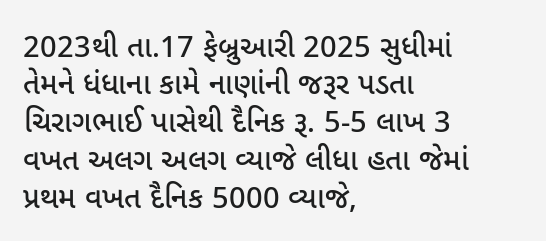2023થી તા.17 ફેબ્રુઆરી 2025 સુધીમાં તેમને ધંધાના કામે નાણાંની જરૂર પડતા ચિરાગભાઈ પાસેથી દૈનિક રૂ. 5-5 લાખ 3 વખત અલગ અલગ વ્યાજે લીધા હતા જેમાં પ્રથમ વખત દૈનિક 5000 વ્યાજે,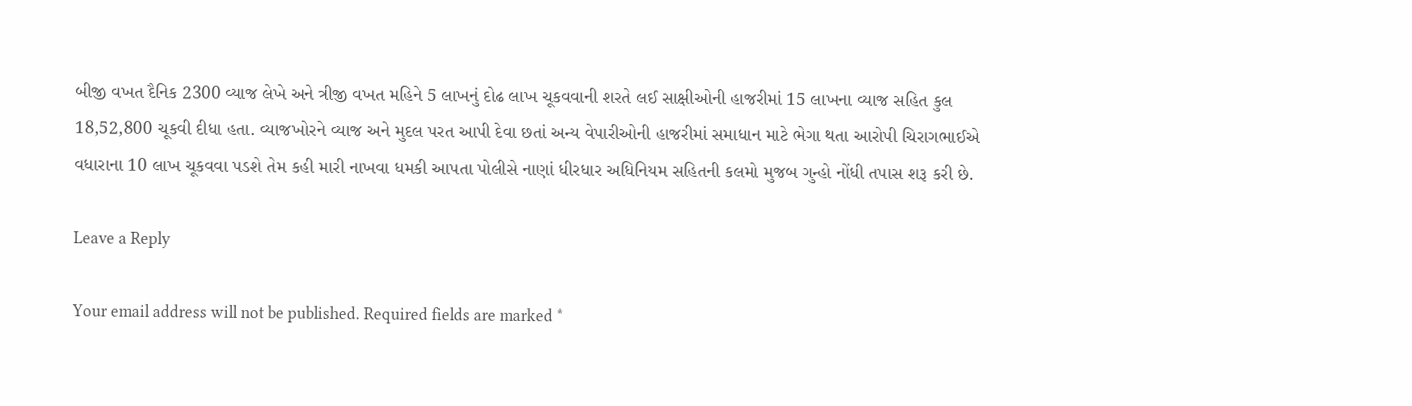બીજી વખત દૈનિક 2300 વ્યાજ લેખે અને ત્રીજી વખત મહિને 5 લાખનું દોઢ લાખ ચૂકવવાની શરતે લઈ સાક્ષીઓની હાજરીમાં 15 લાખના વ્યાજ સહિત કુલ 18,52,800 ચૂકવી દીધા હતા. વ્યાજખોરને વ્યાજ અને મુદલ પરત આપી દેવા છતાં અન્ય વેપારીઓની હાજરીમાં સમાધાન માટે ભેગા થતા આરોપી ચિરાગભાઈએ વધારાના 10 લાખ ચૂકવવા પડશે તેમ કહી મારી નાખવા ધમકી આપતા પોલીસે નાણાં ધીરધાર અધિનિયમ સહિતની કલમો મુજબ ગુન્હો નોંધી તપાસ શરૂ કરી છે.

Leave a Reply

Your email address will not be published. Required fields are marked *